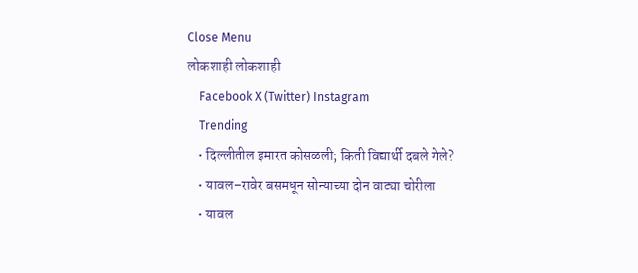Close Menu
लोकशाही लोकशाही
    Facebook X (Twitter) Instagram
    Trending
    • दिल्लीतील इमारत कोसळली; किती विद्यार्थी दबले गेले?
    • यावल–रावेर बसमधून सोन्याच्या दोन वाट्या चोरीला
    • यावल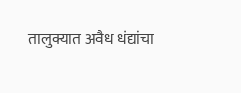तालुक्यात अवैध धंद्यांचा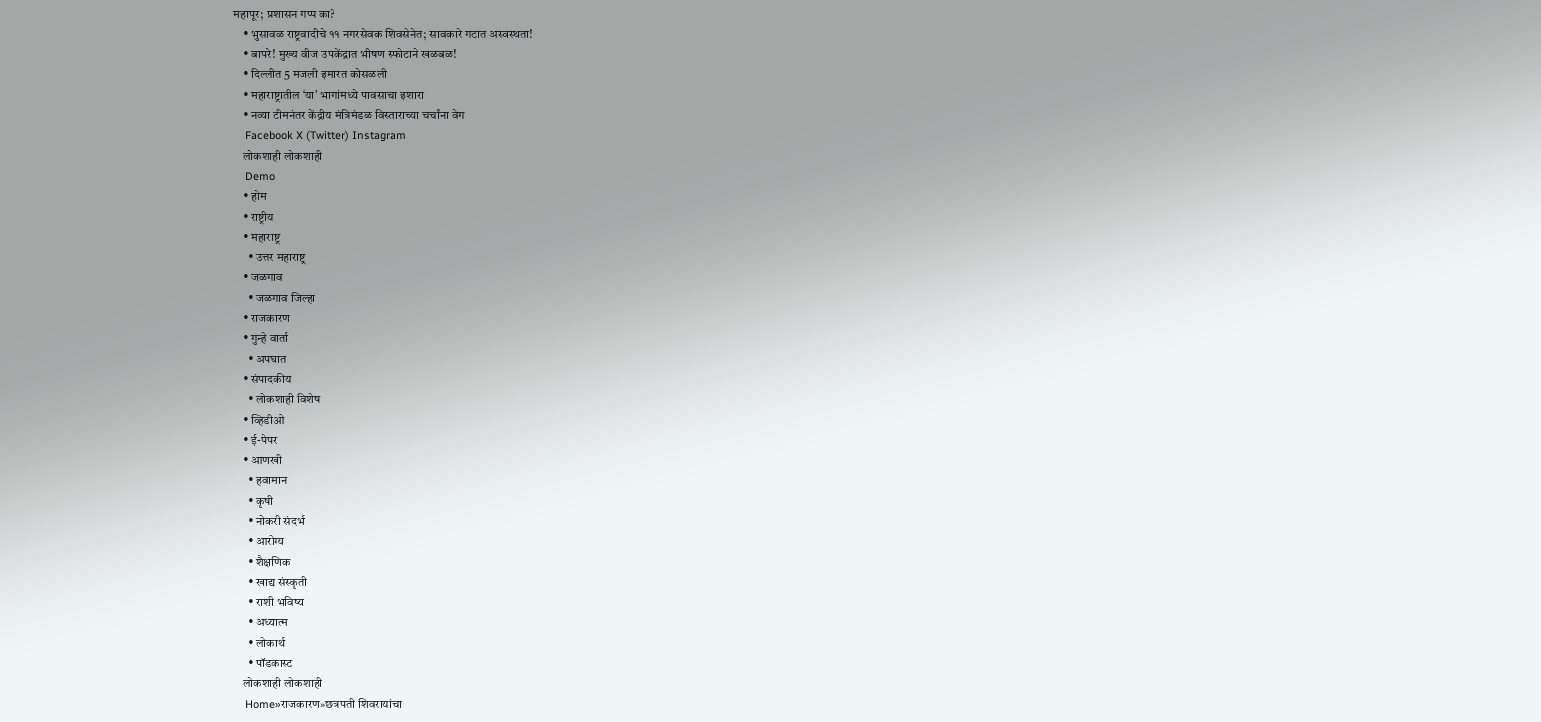महापूर; प्रशासन गप्प का?
    • भुसावळ राष्ट्रवादीचे ११ नगरसेवक शिवसेनेत; सावकारे गटात अस्वस्थता!
    • बापरे! मुख्य वीज उपकेंद्रात भीषण स्फोटाने खळबळ!
    • दिल्लीत 5 मजली इमारत कोसळली
    • महाराष्ट्रातील ‘या’ भागांमध्ये पावसाचा इशारा
    • नव्या टीमनंतर केंद्रीय मंत्रिमंडळ विस्ताराच्या चर्चांना वेग
    Facebook X (Twitter) Instagram
    लोकशाही लोकशाही
    Demo
    • होम
    • राष्ट्रीय
    • महाराष्ट्र
      • उत्तर महाराष्ट्र
    • जळगाव
      • जळगाव जिल्हा
    • राजकारण
    • गुन्हे वार्ता
      • अपघात
    • संपादकीय
      • लोकशाही विशेष
    • व्हिडीओ
    • ई-पेपर
    • आणखी
      • हवामान
      • कृषी
      • नोकरी संदर्भ
      • आरोग्य
      • शैक्षणिक
      • खाद्य संस्कृती
      • राशी भविष्य
      • अध्यात्म
      • लोकार्थ
      • पॉडकास्ट
    लोकशाही लोकशाही
    Home»राजकारण»छत्रपती शिवरायांचा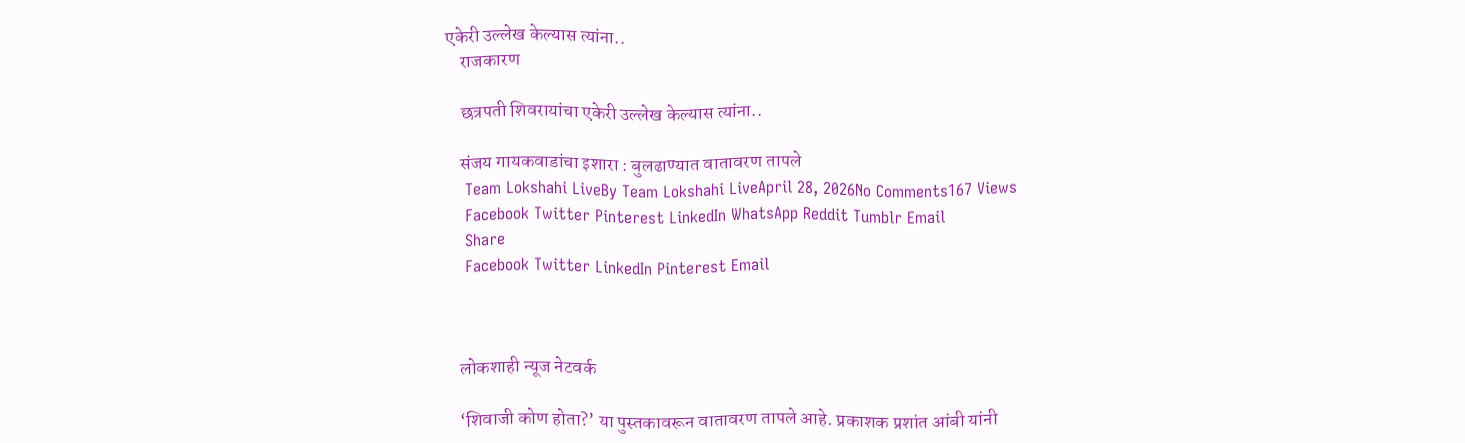एकेरी उल्लेख केल्यास त्यांना..
    राजकारण

    छत्रपती शिवरायांचा एकेरी उल्लेख केल्यास त्यांना..

    संजय गायकवाडांचा इशारा : बुलढाण्यात वातावरण तापले
    Team Lokshahi LiveBy Team Lokshahi LiveApril 28, 2026No Comments167 Views
    Facebook Twitter Pinterest LinkedIn WhatsApp Reddit Tumblr Email
    Share
    Facebook Twitter LinkedIn Pinterest Email



    लोकशाही न्यूज नेटवर्क

    ‘शिवाजी कोण होता?’ या पुस्तकावरून वातावरण तापले आहे. प्रकाशक प्रशांत आंबी यांनी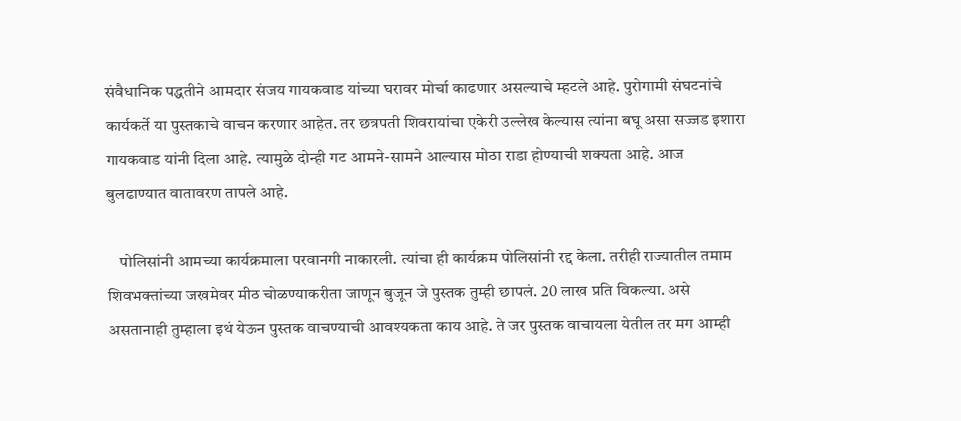संवैधानिक पद्धतीने आमदार संजय गायकवाड यांच्या घरावर मोर्चा काढणार असल्याचे म्हटले आहे. पुरोगामी संघटनांचे कार्यकर्ते या पुस्तकाचे वाचन करणार आहेत. तर छत्रपती शिवरायांचा एकेरी उल्लेख केल्यास त्यांना बघू असा सज्जड इशारा गायकवाड यांनी दिला आहे. त्यामुळे दोन्ही गट आमने-सामने आल्यास मोठा राडा होण्याची शक्यता आहे. आज बुलढाण्यात वातावरण तापले आहे.

    पोलिसांनी आमच्या कार्यक्रमाला परवानगी नाकारली. त्यांचा ही कार्यक्रम पोलिसांनी रद्द केला. तरीही राज्यातील तमाम शिवभक्तांच्या जखमेवर मीठ चोळण्याकरीता जाणून बुजून जे पुस्तक तुम्ही छापलं. 20 लाख प्रति विकल्या. असे असतानाही तुम्हाला इथं येऊन पुस्तक वाचण्याची आवश्यकता काय आहे. ते जर पुस्तक वाचायला येतील तर मग आम्ही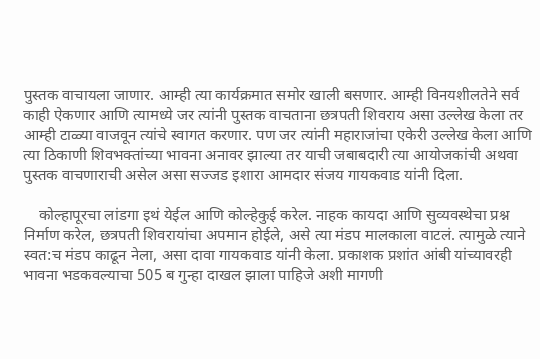पुस्तक वाचायला जाणार. आम्ही त्या कार्यक्रमात समोर खाली बसणार. आम्ही विनयशीलतेने सर्व काही ऐकणार आणि त्यामध्ये जर त्यांनी पुस्तक वाचताना छत्रपती शिवराय असा उल्लेख केला तर आम्ही टाळ्या वाजवून त्यांचे स्वागत करणार. पण जर त्यांनी महाराजांचा एकेरी उल्लेख केला आणि त्या ठिकाणी शिवभक्तांच्या भावना अनावर झाल्या तर याची जबाबदारी त्या आयोजकांची अथवा पुस्तक वाचणाराची असेल असा सज्जड इशारा आमदार संजय गायकवाड यांनी दिला.

    कोल्हापूरचा लांडगा इथं येईल आणि कोल्हेकुई करेल. नाहक कायदा आणि सुव्यवस्थेचा प्रश्न निर्माण करेल, छत्रपती शिवरायांचा अपमान होईले, असे त्या मंडप मालकाला वाटलं. त्यामुळे त्याने स्वत:च मंडप काढून नेला, असा दावा गायकवाड यांनी केला. प्रकाशक प्रशांत आंबी यांच्यावरही भावना भडकवल्याचा 505 ब गुन्हा दाखल झाला पाहिजे अशी मागणी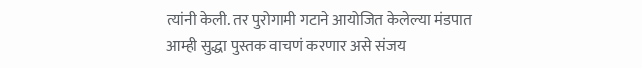त्यांनी केली. तर पुरोगामी गटाने आयोजित केलेल्या मंडपात आम्ही सुद्धा पुस्तक वाचणं करणार असे संजय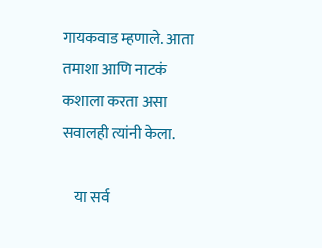गायकवाड म्हणाले. आता तमाशा आणि नाटकं कशाला करता असा सवालही त्यांनी केला.

    या सर्व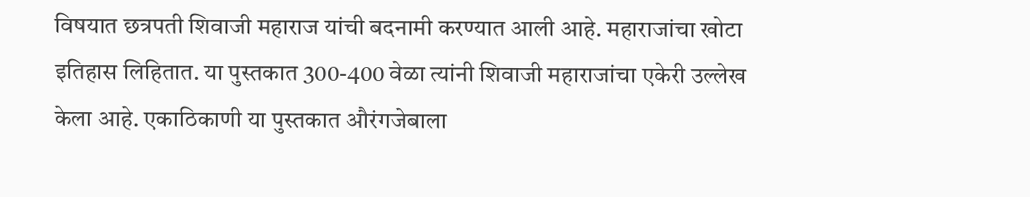विषयात छत्रपती शिवाजी महाराज यांची बदनामी करण्यात आली आहे. महाराजांचा खोटा इतिहास लिहितात. या पुस्तकात 300-400 वेळा त्यांनी शिवाजी महाराजांचा एकेरी उल्लेख केला आहे. एकाठिकाणी या पुस्तकात औरंगजेबाला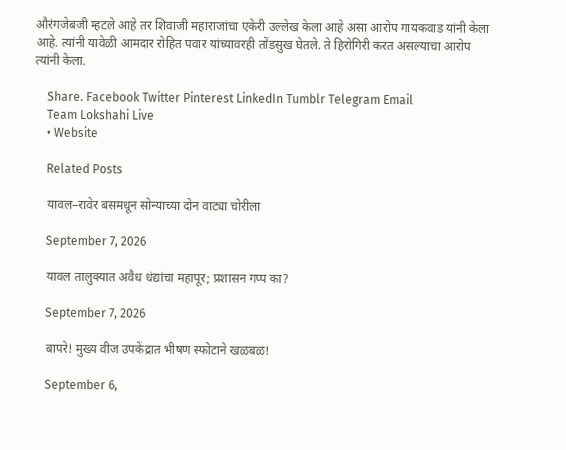औरंगजेबजी म्हटले आहे तर शिवाजी महाराजांचा एकेरी उल्लेख केला आहे असा आरोप गायकवाड यांनी केला आहे. त्यांनी यावेळी आमदार रोहित पवार यांच्यावरही तोंडसुख घेतले. ते हिरोगिरी करत असल्याचा आरोप त्यांनी केला.

    Share. Facebook Twitter Pinterest LinkedIn Tumblr Telegram Email
    Team Lokshahi Live
    • Website

    Related Posts

    यावल–रावेर बसमधून सोन्याच्या दोन वाट्या चोरीला

    September 7, 2026

    यावल तालुक्यात अवैध धंद्यांचा महापूर; प्रशासन गप्प का?

    September 7, 2026

    बापरे! मुख्य वीज उपकेंद्रात भीषण स्फोटाने खळबळ!

    September 6,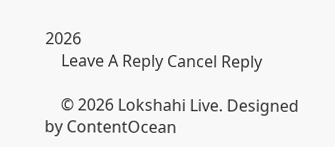2026
    Leave A Reply Cancel Reply

    © 2026 Lokshahi Live. Designed by ContentOcean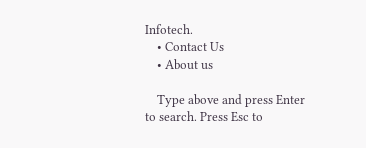Infotech.
    • Contact Us
    • About us

    Type above and press Enter to search. Press Esc to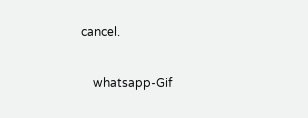cancel.

    whatsapp-Gif